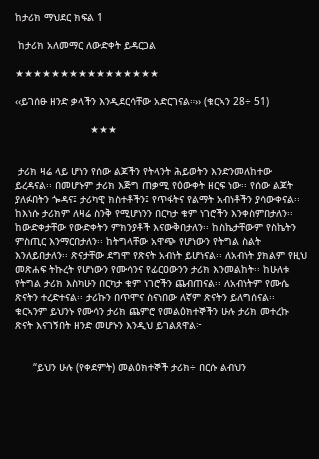ከታሪክ ማህደር ክፍል 1

 ከታሪክ አለመማር ለውድቀት ይዳርጋል

★★★★★★★★★★★★★★★★

‹‹ይገሰፁ ዘንድ ቃላችን እንዲደርሳቸው አድርገናል።›› (ቁርኣን 28÷ 51)

                         ★★★


 ታሪክ ዛሬ ላይ ሆነን የሰው ልጆችን የትላንት ሕይወትን እንድንመለከተው ይረዳናል፡፡ በመሆኑም ታሪክ እጅግ ጠቃሚ የዕውቀት ዘርፍ ነው፡፡ የሰው ልጆት ያለፉበትን ጐዳና፤ ታሪካዊ ክስተቶችን፤ የጥፋትና የልማት አብነቶችን ያሳውቀናል፡፡ ከእነሱ ታሪክም ለዛሬ ስንቅ የሚሆነንን በርካታ ቁም ነገሮችን እንቀስምበታለን፡፡ ከውድቀታቸው የውድቀትን ምክንያቶች እናውቅበታለን፡፡ ከስኬታቸውም የስኬትን ምስጢር እንማርበታለን፡፡ ከትግላቸው አዋጭ የሆነውን የትግል ስልት  እንለይበታለን፡፡ ጽናታቸው ደግሞ የጽናት አብነት ይሆነናል፡፡ ለአብነት ያክልም የዚህ መጽሐፍ ትኩረት የሆነውን የሙሳንና የፊርዐውንን ታሪክ እንመልከት፡፡ ከሁለቱ የትግል ታሪክ እስካሁን በርካታ ቁም ነገሮችን ጨብጠናል፡፡ ለአብነትም የሙሴ ጽናትን ተረድተናል፡፡ ታሪኩን በጥሞና ስናነበው ለኛም ጽናትን ይለግሰናል፡፡ ቁርኣንም ይህንኑ የሙሳን ታሪክ ጨምሮ የመልዕክተኞችን ሁሉ ታሪክ መተረኩ ጽናት እናገኝበት ዘንድ መሆኑን እንዲህ ይገልጸዋል፦


      “ይህን ሁሉ (የቀደምት) መልዕክተኞች ታሪክ÷ በርሱ ልብህን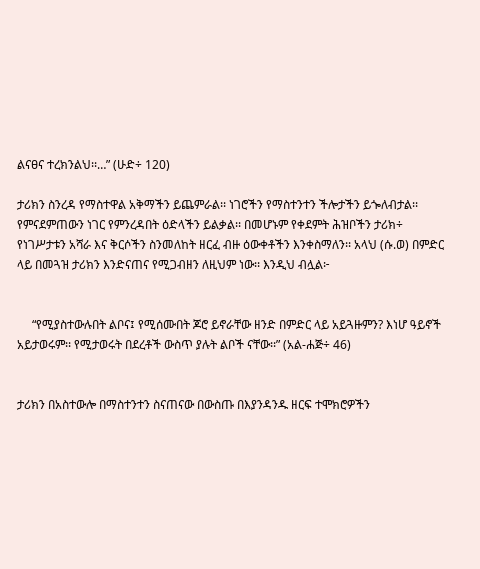ልናፀና ተረክንልህ፡፡…” (ሁድ÷ 120)

ታሪክን ስንረዳ የማስተዋል አቅማችን ይጨምራል፡፡ ነገሮችን የማስተንተን ችሎታችን ይጐለብታል፡፡ የምናደምጠውን ነገር የምንረዳበት ዕድላችን ይልቃል፡፡ በመሆኑም የቀደምት ሕዝቦችን ታሪክ÷ የነገሥታቱን አሻራ እና ቅርሶችን ስንመለከት ዘርፈ ብዙ ዕውቀቶችን እንቀስማለን፡፡ አላህ (ሱ.ወ) በምድር ላይ በመጓዝ ታሪክን እንድናጠና የሚጋብዘን ለዚህም ነው፡፡ እንዲህ ብሏል፦


     “የሚያስተውሉበት ልቦና፤ የሚሰሙበት ጆሮ ይኖራቸው ዘንድ በምድር ላይ አይጓዙምን? እነሆ ዓይኖች አይታወሩም፡፡ የሚታወሩት በደረቶች ውስጥ ያሉት ልቦች ናቸው፡፡” (አል-ሐጅ÷ 46)


ታሪክን በአስተውሎ በማስተንተን ስናጠናው በውስጡ በእያንዳንዱ ዘርፍ ተሞክሮዎችን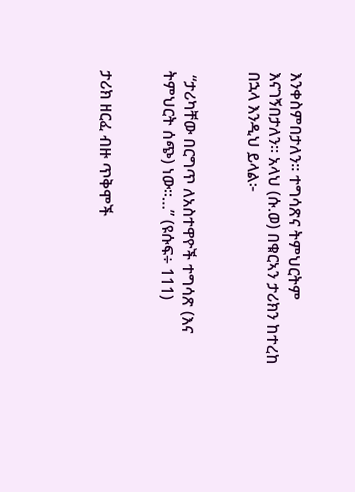እንቀስምበታለን፡፡ ተግሳጽና ትምህርትም እናገኝበታለን፡፡ አላህ (ሱ.ወ) በቁርኣን ታሪክን ከተረከ በኋላ እንዲህ ይላል፦


 “ታሪካቸው በርግጥ ለአስተዋዮች ተግሳጽ (እና ትምህርት ሰጭ) ነው፡፡…” (ዩሱፍ÷ 111)


ታሪክ ዘርፈ ብዙ ጥቅሞች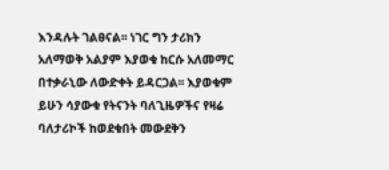እንዳሉት ገልፀናል፡፡ ነገር ግን ታሪክን አለማወቅ አልያም እያወቁ ከርሱ አለመማር በተቃራኒው ለውድቀት ይዳርጋል፡፡ እያወቁም ይሁን ሳያውቁ የትናንት ባለጊዜዎችና የዛሬ ባለታሪኮች ከወደቁበት መውደቅን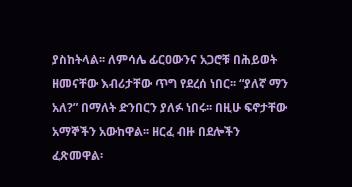ያስከትላል፡፡ ለምሳሌ ፊርዐውንና አጋሮቹ በሕይወት ዘመናቸው እብሪታቸው ጥግ የደረሰ ነበር፡፡ “ያለኛ ማን አለ?” በማለት ድንበርን ያለፉ ነበሩ፡፡ በዚሁ ፍኖታቸው አማኞችን አውከዋል፡፡ ዘርፈ ብዙ በደሎችን ፈጽመዋል፡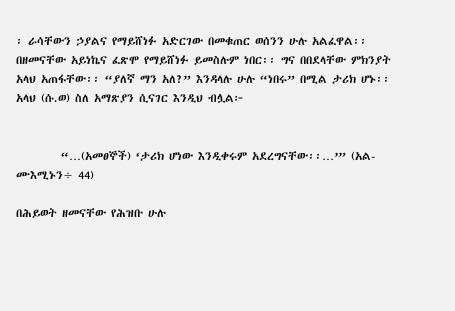፡ ራሳቸውን ኃያልና የማይሸነፉ አድርገው በመቁጠር ወሰንን ሁሉ አልፈዋል፡፡ በዘመናቸው አይነኬና ፈጽሞ የማይሸነፉ ይመስሉም ነበር፡፡ ግና በበደላቸው ምክንያት አላህ አጠፋቸው፡፡ “ያለኛ ማን አለ?” እንዳላሉ ሁሉ “ነበሩ” በሚል ታሪክ ሆኑ፡፡ አላህ (ሱ.ወ) ስለ አማጽያን ሲናገር እንዲህ ብሏል፦


         “…(አመፀኞች) ‘ታሪክ ሆነው እንዲቀሩም አደረግናቸው፡፡…’” (አል-ሙእሚኑን÷ 44)

በሕይወት ዘመናቸው የሕዝቡ ሁሉ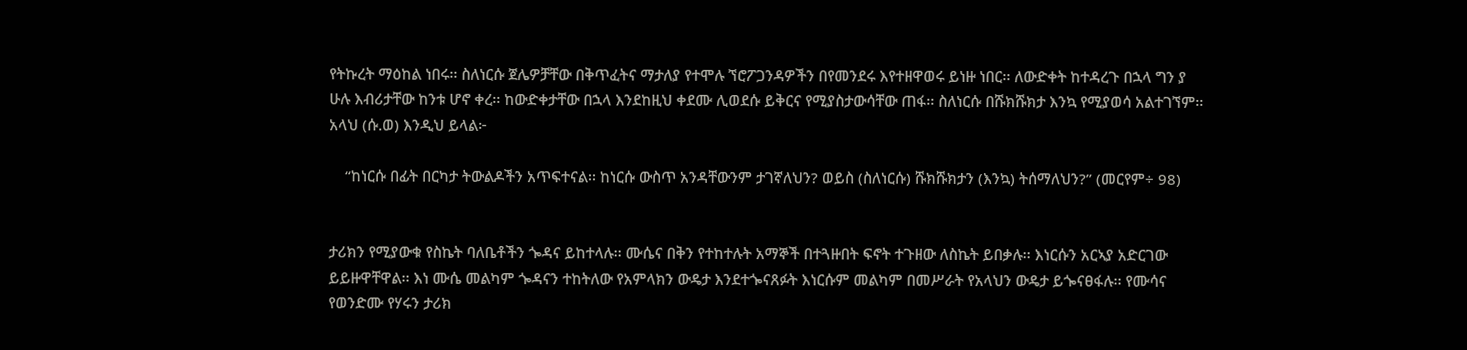የትኩረት ማዕከል ነበሩ፡፡ ስለነርሱ ጀሌዎቻቸው በቅጥፈትና ማታለያ የተሞሉ ኘሮፖጋንዳዎችን በየመንደሩ እየተዘዋወሩ ይነዙ ነበር፡፡ ለውድቀት ከተዳረጉ በኋላ ግን ያ ሁሉ እብሪታቸው ከንቱ ሆኖ ቀረ፡፡ ከውድቀታቸው በኋላ እንደከዚህ ቀደሙ ሊወደሱ ይቅርና የሚያስታውሳቸው ጠፋ፡፡ ስለነርሱ በሹክሹክታ እንኳ የሚያወሳ አልተገኘም፡፡ አላህ (ሱ.ወ) እንዲህ ይላል፦

    “ከነርሱ በፊት በርካታ ትውልዶችን አጥፍተናል፡፡ ከነርሱ ውስጥ አንዳቸውንም ታገኛለህን? ወይስ (ስለነርሱ) ሹክሹክታን (እንኳ) ትሰማለህን?” (መርየም÷ 98)


ታሪክን የሚያውቁ የስኬት ባለቤቶችን ጐዳና ይከተላሉ፡፡ ሙሴና በቅን የተከተሉት አማኞች በተጓዙበት ፍኖት ተጉዘው ለስኬት ይበቃሉ፡፡ እነርሱን አርኣያ አድርገው ይይዙዋቸዋል፡፡ እነ ሙሴ መልካም ጐዳናን ተከትለው የአምላክን ውዴታ እንደተጐናጸፉት እነርሱም መልካም በመሥራት የአላህን ውዴታ ይጐናፀፋሉ፡፡ የሙሳና የወንድሙ የሃሩን ታሪክ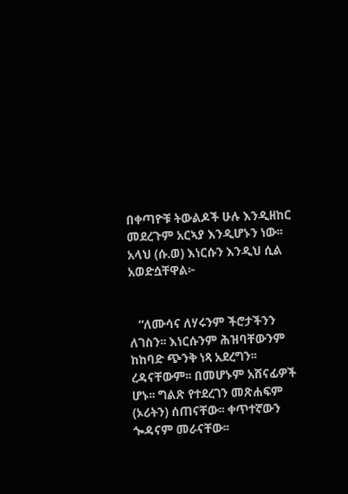በቀጣዮቹ ትውልዶች ሁሉ እንዲዘከር መደረጉም አርኣያ እንዲሆኑን ነው፡፡ አላህ (ሱ.ወ) እነርሱን እንዲህ ሲል አወድሷቸዋል፦


   “ለሙሳና ለሃሩንም ችሮታችንን ለገስን፡፡ እነርሱንም ሕዝባቸውንም ከከባድ ጭንቅ ነጻ አደረግን፡፡ ረዳናቸውም፡፡ በመሆኑም አሸናፊዎች ሆኑ፡፡ ግልጽ የተደረገን መጽሐፍም (ኦሪትን) ሰጠናቸው፡፡ ቀጥተኛውን ጐዳናም መራናቸው፡፡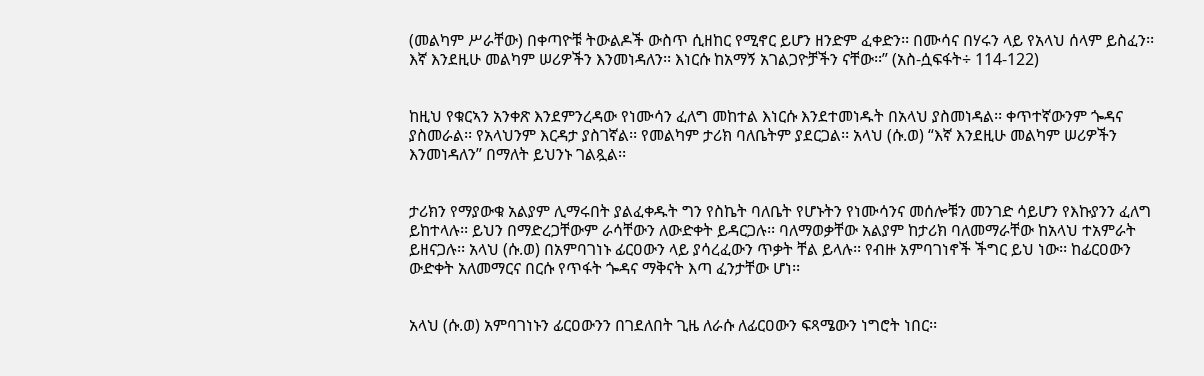(መልካም ሥራቸው) በቀጣዮቹ ትውልዶች ውስጥ ሲዘከር የሚኖር ይሆን ዘንድም ፈቀድን፡፡ በሙሳና በሃሩን ላይ የአላህ ሰላም ይስፈን፡፡ እኛ እንደዚሁ መልካም ሠሪዎችን እንመነዳለን፡፡ እነርሱ ከአማኝ አገልጋዮቻችን ናቸው፡፡” (አስ-ሷፍፋት÷ 114-122)


ከዚህ የቁርኣን አንቀጽ እንደምንረዳው የነሙሳን ፈለግ መከተል እነርሱ እንደተመነዱት በአላህ ያስመነዳል፡፡ ቀጥተኛውንም ጐዳና ያስመራል፡፡ የአላህንም እርዳታ ያስገኛል፡፡ የመልካም ታሪክ ባለቤትም ያደርጋል፡፡ አላህ (ሱ.ወ) “እኛ እንደዚሁ መልካም ሠሪዎችን እንመነዳለን” በማለት ይህንኑ ገልጿል፡፡


ታሪክን የማያውቁ አልያም ሊማሩበት ያልፈቀዱት ግን የስኬት ባለቤት የሆኑትን የነሙሳንና መሰሎቹን መንገድ ሳይሆን የእኩያንን ፈለግ ይከተላሉ፡፡ ይህን በማድረጋቸውም ራሳቸውን ለውድቀት ይዳርጋሉ፡፡ ባለማወቃቸው አልያም ከታሪክ ባለመማራቸው ከአላህ ተአምራት ይዘናጋሉ፡፡ አላህ (ሱ.ወ) በአምባገነኑ ፊርዐውን ላይ ያሳረፈውን ጥቃት ቸል ይላሉ፡፡ የብዙ አምባገነኖች ችግር ይህ ነው፡፡ ከፊርዐውን ውድቀት አለመማርና በርሱ የጥፋት ጐዳና ማቅናት እጣ ፈንታቸው ሆነ፡፡


አላህ (ሱ.ወ) አምባገነኑን ፊርዐውንን በገደለበት ጊዜ ለራሱ ለፊርዐውን ፍጻሜውን ነግሮት ነበር፡፡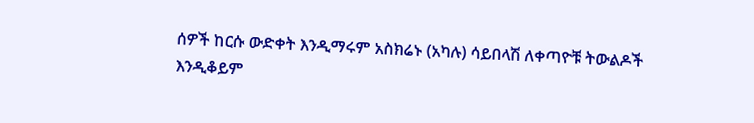ሰዎች ከርሱ ውድቀት እንዲማሩም አስክሬኑ (አካሉ) ሳይበላሽ ለቀጣዮቹ ትውልዶች እንዲቆይም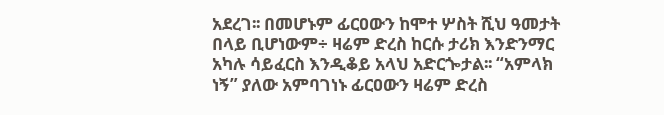አደረገ፡፡ በመሆኑም ፊርዐውን ከሞተ ሦስት ሺህ ዓመታት በላይ ቢሆነውም÷ ዛሬም ድረስ ከርሱ ታሪክ እንድንማር አካሉ ሳይፈርስ እንዲቆይ አላህ አድርጐታል፡፡ “አምላክ ነኝ” ያለው አምባገነኑ ፊርዐውን ዛሬም ድረስ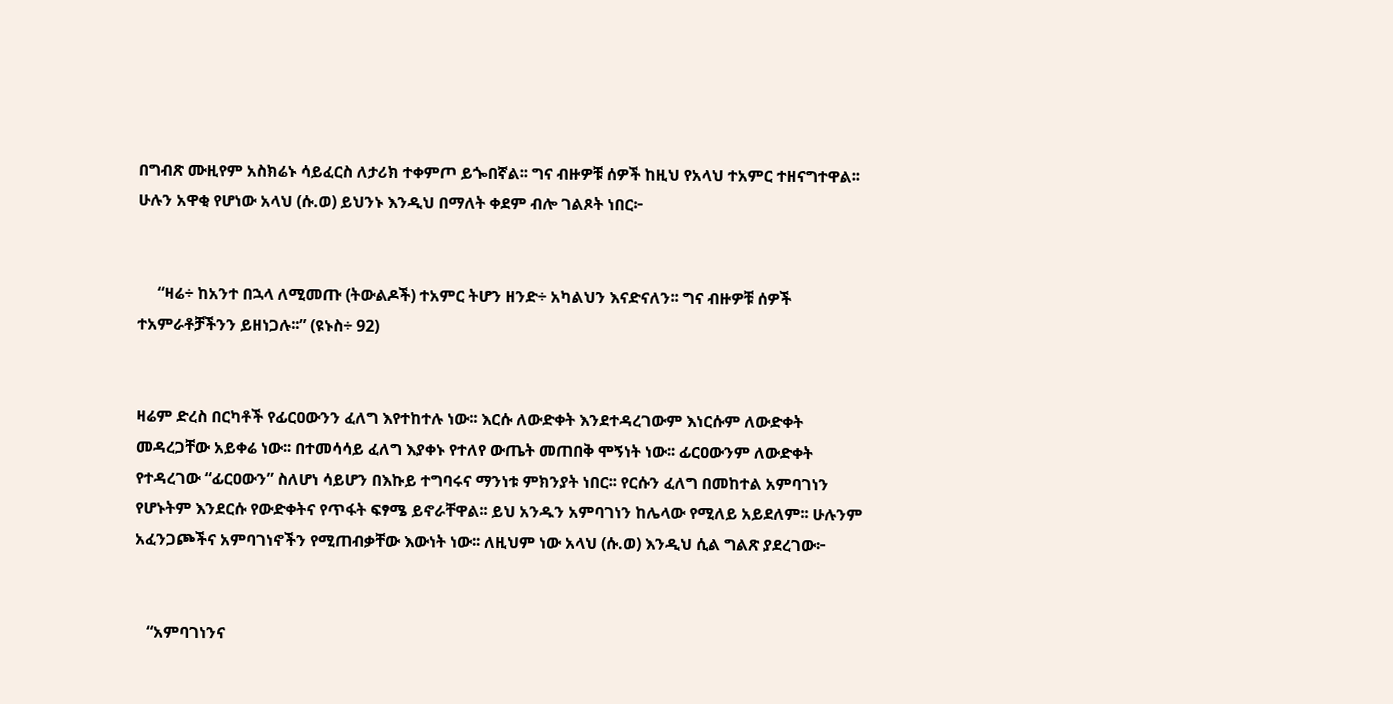በግብጽ ሙዚየም አስክሬኑ ሳይፈርስ ለታሪክ ተቀምጦ ይጐበኛል፡፡ ግና ብዙዎቹ ሰዎች ከዚህ የአላህ ተአምር ተዘናግተዋል፡፡ ሁሉን አዋቂ የሆነው አላህ (ሱ.ወ) ይህንኑ እንዲህ በማለት ቀደም ብሎ ገልጾት ነበር፦


     “ዛሬ÷ ከአንተ በኋላ ለሚመጡ (ትውልዶች) ተአምር ትሆን ዘንድ÷ አካልህን እናድናለን፡፡ ግና ብዙዎቹ ሰዎች ተአምራቶቻችንን ይዘነጋሉ፡፡” (ዩኑስ÷ 92)


ዛሬም ድረስ በርካቶች የፊርዐውንን ፈለግ እየተከተሉ ነው፡፡ እርሱ ለውድቀት እንደተዳረገውም እነርሱም ለውድቀት መዳረጋቸው አይቀሬ ነው፡፡ በተመሳሳይ ፈለግ እያቀኑ የተለየ ውጤት መጠበቅ ሞኝነት ነው፡፡ ፊርዐውንም ለውድቀት የተዳረገው “ፊርዐውን” ስለሆነ ሳይሆን በእኩይ ተግባሩና ማንነቱ ምክንያት ነበር፡፡ የርሱን ፈለግ በመከተል አምባገነን የሆኑትም እንደርሱ የውድቀትና የጥፋት ፍፃሜ ይኖራቸዋል፡፡ ይህ አንዱን አምባገነን ከሌላው የሚለይ አይደለም፡፡ ሁሉንም አፈንጋጮችና አምባገነኖችን የሚጠብቃቸው እውነት ነው፡፡ ለዚህም ነው አላህ (ሱ.ወ) እንዲህ ሲል ግልጽ ያደረገው፦


   “አምባገነንና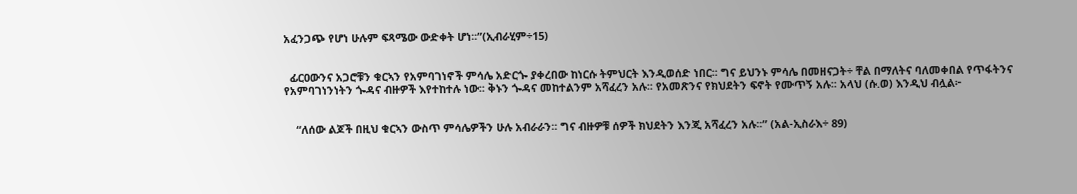አፈንጋጭ የሆነ ሁሉም ፍጻሜው ውድቀት ሆነ፡፡”(ኢብራሂም÷15)


  ፊርዐውንና አጋሮቹን ቁርኣን የአምባገነኖች ምሳሌ አድርጐ ያቀረበው ከነርሱ ትምህርት እንዲወሰድ ነበር፡፡ ግና ይህንኑ ምሳሌ በመዘናጋት÷ ቸል በማለትና ባለመቀበል የጥፋትንና የአምባገነንነትን ጐዳና ብዙዎች እየተከተሉ ነው፡፡ ቅኑን ጐዳና መከተልንም አሻፈረን አሉ፡፡ የአመጽንና የክህደትን ፍኖት የሙጥኝ አሉ፡፡ አላህ (ሱ.ወ) እንዲህ ብሏል፦


    “ለሰው ልጆች በዚህ ቁርኣን ውስጥ ምሳሌዎችን ሁሉ አብራራን፡፡ ግና ብዙዎቹ ሰዎች ክህደትን እንጂ አሻፈረን አሉ፡፡” (አል-ኢስራእ÷ 89)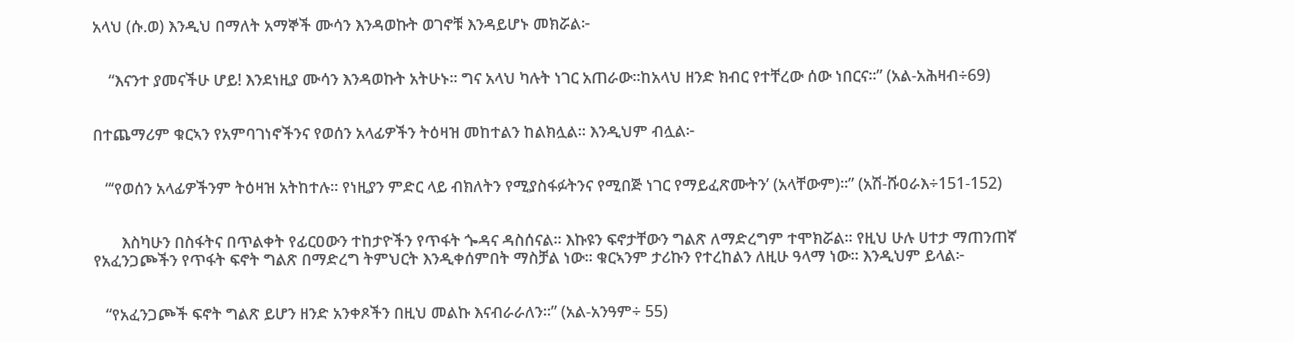አላህ (ሱ.ወ) እንዲህ በማለት አማኞች ሙሳን እንዳወኩት ወገኖቹ እንዳይሆኑ መክሯል፦


    “እናንተ ያመናችሁ ሆይ! እንደነዚያ ሙሳን እንዳወኩት አትሁኑ፡፡ ግና አላህ ካሉት ነገር አጠራው፡፡ከአላህ ዘንድ ክብር የተቸረው ሰው ነበርና፡፡” (አል-አሕዛብ÷69)


በተጨማሪም ቁርኣን የአምባገነኖችንና የወሰን አላፊዎችን ትዕዛዝ መከተልን ከልክሏል፡፡ እንዲህም ብሏል፦


   “‘የወሰን አላፊዎችንም ትዕዛዝ አትከተሉ፡፡ የነዚያን ምድር ላይ ብክለትን የሚያስፋፉትንና የሚበጅ ነገር የማይፈጽሙትን’ (አላቸውም)፡፡” (አሽ-ሹዐራእ÷151-152)


       እስካሁን በስፋትና በጥልቀት የፊርዐውን ተከታዮችን የጥፋት ጐዳና ዳስሰናል፡፡ እኩዩን ፍኖታቸውን ግልጽ ለማድረግም ተሞክሯል፡፡ የዚህ ሁሉ ሀተታ ማጠንጠኛ የአፈንጋጮችን የጥፋት ፍኖት ግልጽ በማድረግ ትምህርት እንዲቀሰምበት ማስቻል ነው፡፡ ቁርኣንም ታሪኩን የተረከልን ለዚሁ ዓላማ ነው፡፡ እንዲህም ይላል፦


   “የአፈንጋጮች ፍኖት ግልጽ ይሆን ዘንድ አንቀጾችን በዚህ መልኩ እናብራራለን፡፡” (አል-አንዓም÷ 55)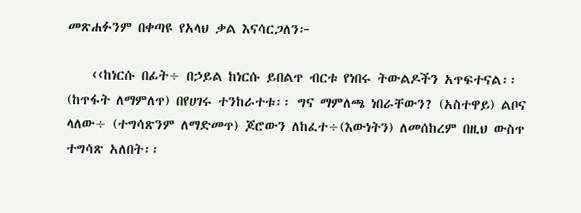መጽሐፉንም በቀጣዩ የአላህ ቃል እናሳርጋለን፦

    ‹‹ከነርሱ በፊት÷ በኃይል ከነርሱ ይበልጥ ብርቱ የነበሩ ትውልዶችን አጥፍተናል፡፡ (ከጥፋት ለማምለጥ) በየሀገሩ ተንከራተቱ፡፡ ግና ማምለጫ ነበራቸውን? (አስተዋይ) ልቦና ላለው÷ (ተግሳጽንም ለማድመጥ) ጆሮውን ለከፈተ÷(እውነትን) ለመሰከረም በዚህ ውስጥ ተግሳጽ አለበት፡፡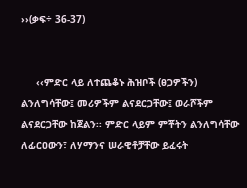››(ቃፍ÷ 36-37)


     ‹‹ምድር ላይ ለተጨቆኑ ሕዝቦች (ፀጋዎችን) ልንለግሳቸው፤ መሪዎችም ልናደርጋቸው፤ ወራሾችም ልናደርጋቸው ከጀልን፡፡ ምድር ላይም ምቾትን ልንለግሳቸው ለፊርዐውን፣ ለሃማንና ሠራዊቶቻቸው ይፈሩት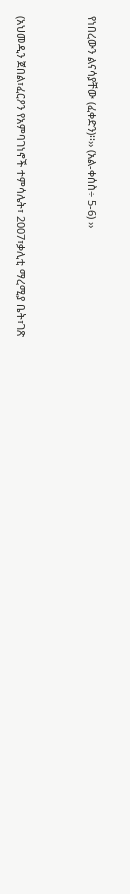የነበረውን ልናሳያቸው (ፈቀድን)፡፡›› (አል-ቀሰስ÷ 5-6) ››


(አህመዲን ጀበል፣ፈርዖን የአምባገነኖች ተምሳሌት፣ 2007፣ቃሊቲ ማረሚያ ቤት፣ገጽ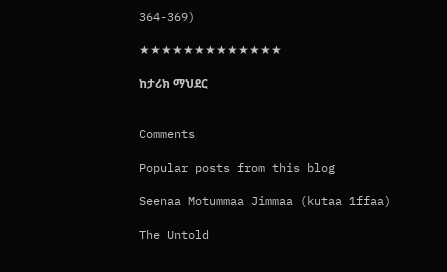364-369)

★★★★★★★★★★★★★

ከታሪክ ማህደር


Comments

Popular posts from this blog

Seenaa Motummaa Jimmaa (kutaa 1ffaa)

The Untold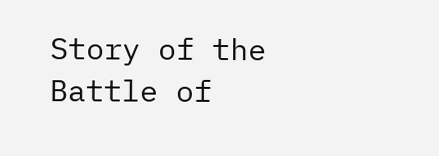Story of the Battle of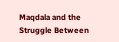Maqdala and the Struggle Between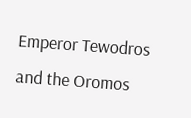Emperor Tewodros and the Oromos